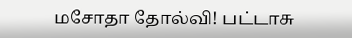மசோதா தோல்வி! பட்டாசு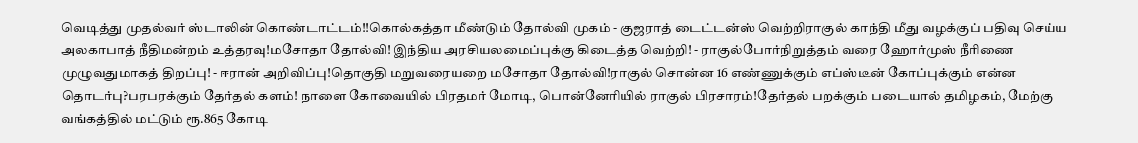வெடித்து முதல்வர் ஸ்டாலின் கொண்டாட்டம்!!கொல்கத்தா மீண்டும் தோல்வி முகம் - குஜராத் டைட்டன்ஸ் வெற்றிராகுல் காந்தி மீது வழக்குப் பதிவு செய்ய அலகாபாத் நீதிமன்றம் உத்தரவு!மசோதா தோல்வி! இந்திய அரசியலமைப்புக்கு கிடைத்த வெற்றி! - ராகுல்போர்நிறுத்தம் வரை ஹோர்முஸ் நீரிணை முழுவதுமாகத் திறப்பு! - ஈரான் அறிவிப்பு!தொகுதி மறுவரையறை மசோதா தோல்வி!ராகுல் சொன்ன 16 எண்ணுக்கும் எப்ஸ்டீன் கோப்புக்கும் என்ன தொடர்பு?பரபரக்கும் தேர்தல் களம்! நாளை கோவையில் பிரதமர் மோடி, பொன்னேரியில் ராகுல் பிரசாரம்!தேர்தல் பறக்கும் படையால் தமிழகம், மேற்கு வங்கத்தில் மட்டும் ரூ.865 கோடி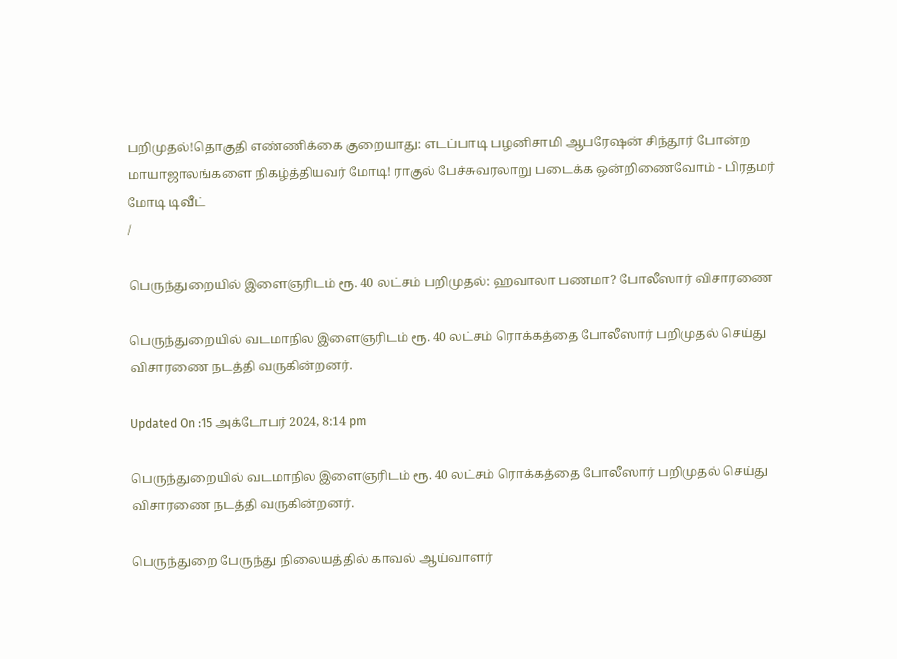பறிமுதல்!தொகுதி எண்ணிக்கை குறையாது: எடப்பாடி பழனிசாமி ஆபரேஷன் சிந்தூர் போன்ற மாயாஜாலங்களை நிகழ்த்தியவர் மோடி! ராகுல் பேச்சுவரலாறு படைக்க ஒன்றிணைவோம் - பிரதமர் மோடி டிவீட்
/

பெருந்துறையில் இளைஞரிடம் ரூ. 40 லட்சம் பறிமுதல்: ஹவாலா பணமா? போலீஸார் விசாரணை

பெருந்துறையில் வடமாநில இளைஞரிடம் ரூ. 40 லட்சம் ரொக்கத்தை போலீஸார் பறிமுதல் செய்து விசாரணை நடத்தி வருகின்றனர்.

Updated On :15 அக்டோபர் 2024, 8:14 pm

பெருந்துறையில் வடமாநில இளைஞரிடம் ரூ. 40 லட்சம் ரொக்கத்தை போலீஸார் பறிமுதல் செய்து விசாரணை நடத்தி வருகின்றனர்.

பெருந்துறை பேருந்து நிலையத்தில் காவல் ஆய்வாளர்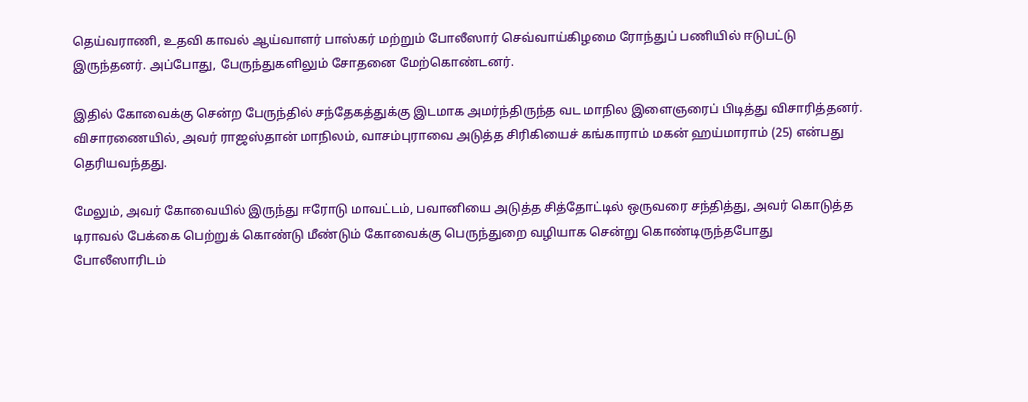தெய்வராணி, உதவி காவல் ஆய்வாளர் பாஸ்கர் மற்றும் போலீஸார் செவ்வாய்கிழமை ரோந்துப் பணியில் ஈடுபட்டு இருந்தனர். அப்போது, பேருந்துகளிலும் சோதனை மேற்கொண்டனர்.

இதில் கோவைக்கு சென்ற பேருந்தில் சந்தேகத்துக்கு இடமாக அமர்ந்திருந்த வட மாநில இளைஞரைப் பிடித்து விசாரித்தனர். விசாரணையில், அவர் ராஜஸ்தான் மாநிலம், வாசம்புராவை அடுத்த சிரிகியைச் கங்காராம் மகன் ஹய்மாராம் (25) என்பது தெரியவந்தது.

மேலும், அவர் கோவையில் இருந்து ஈரோடு மாவட்டம், பவானியை அடுத்த சித்தோட்டில் ஒருவரை சந்தித்து, அவர் கொடுத்த டிராவல் பேக்கை பெற்றுக் கொண்டு மீண்டும் கோவைக்கு பெருந்துறை வழியாக சென்று கொண்டிருந்தபோது போலீஸாரிடம்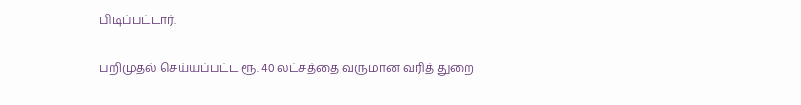பிடிப்பட்டார்.

பறிமுதல் செய்யப்பட்ட ரூ. 40 லட்சத்தை வருமான வரித் துறை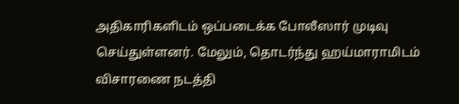அதிகாரிகளிடம் ஒப்படைக்க போலீஸார் முடிவு செய்துள்ளனர். மேலும், தொடர்ந்து ஹய்மாராமிடம் விசாரணை நடத்தி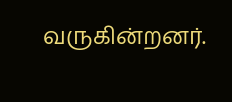வருகின்றனர்.